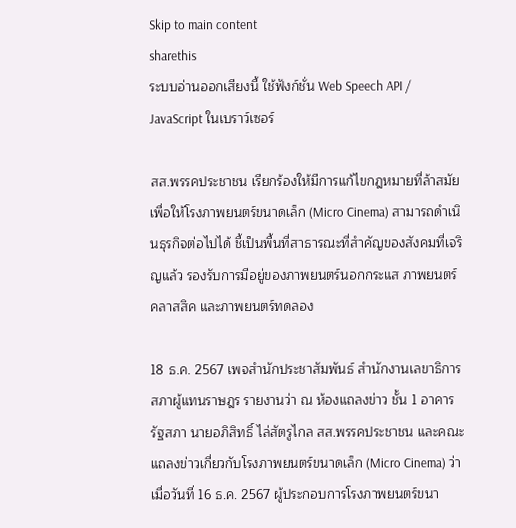Skip to main content
sharethis
ระบบอ่านออกเสียงนี้ ใช้ฟังก์ชั่น Web Speech API / JavaScript ในเบราว์เซอร์

สส.พรรคประชาชน เรียกร้องให้มีการแก้ไขกฎหมายที่ล้าสมัยเพื่อให้โรงภาพยนตร์ขนาดเล็ก (Micro Cinema) สามารถดำเนินธุรกิจต่อไปได้ ชี้เป็นพื้นที่สาธารณะที่สำคัญของสังคมที่เจริญแล้ว รองรับการมีอยู่ของภาพยนตร์นอกกระแส ภาพยนตร์คลาสสิค และภาพยนตร์ทดลอง

18 ธ.ค. 2567 เพจสำนักประชาสัมพันธ์ สำนักงานเลขาธิการสภาผู้แทนราษฎร รายงานว่า ณ ห้องแถลงข่าว ชั้น 1 อาคารรัฐสภา นายอภิสิทธิ์ ไล่สัตรูไกล สส.พรรคประชาชน และคณะ แถลงข่าวเกี่ยวกับโรงภาพยนตร์ขนาดเล็ก (Micro Cinema) ว่า เมื่อวันที่ 16 ธ.ค. 2567 ผู้ประกอบการโรงภาพยนตร์ขนา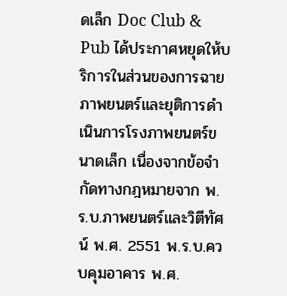ดเล็ก Doc Club & Pub ได้ประกาศหยุดให้บริการในส่วนของการฉายภาพยนตร์และยุติการดำเนินการโรงภาพยนตร์ขนาดเล็ก เนื่องจากข้อจำกัดทางกฎหมายจาก พ.ร.บ.ภาพยนตร์และวิตีทัศน์ พ.ศ. 2551 พ.ร.บ.ควบคุมอาคาร พ.ศ.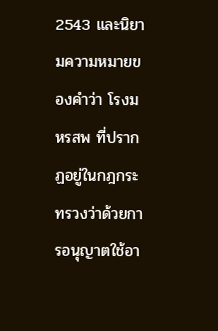2543 และนิยามความหมายของคำว่า โรงมหรสพ ที่ปรากฏอยู่ในกฎกระทรวงว่าด้วยการอนุญาตใช้อา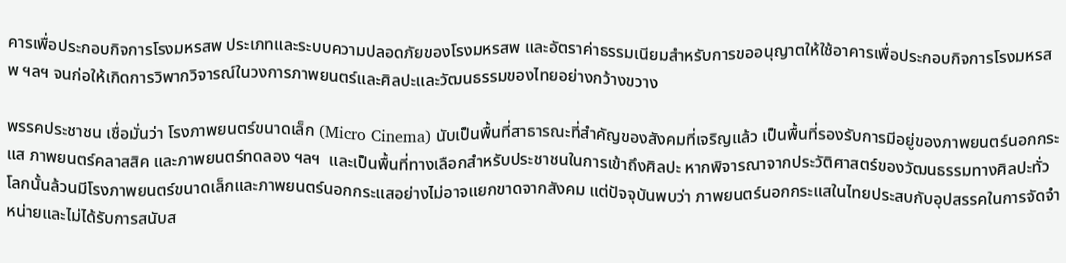คารเพื่อประกอบกิจการโรงมหรสพ ประเภทและระบบความปลอดภัยของโรงมหรสพ และอัตราค่าธรรมเนียมสำหรับการขออนุญาตให้ใช้อาคารเพื่อประกอบกิจการโรงมหรสพ ฯลฯ จนก่อให้เกิดการวิพากวิจารณ์ในวงการภาพยนตร์และศิลปะและวัฒนธรรมของไทยอย่างกว้างขวาง

พรรคประชาชน เชื่อมั่นว่า โรงภาพยนตร์ขนาดเล็ก (Micro Cinema) นับเป็นพื้นที่สาธารณะที่สำคัญของสังคมที่เจริญแล้ว เป็นพื้นที่รองรับการมีอยู่ของภาพยนตร์นอกกระแส ภาพยนตร์คลาสสิค และภาพยนตร์ทดลอง ฯลฯ  และเป็นพื้นที่ทางเลือกสำหรับประชาชนในการเข้าถึงศิลปะ หากพิจารณาจากประวัติศาสตร์ของวัฒนธรรมทางศิลปะทั่วโลกนั้นล้วนมีโรงภาพยนตร์ขนาดเล็กและภาพยนตร์นอกกระแสอย่างไม่อาจแยกขาดจากสังคม แต่ปัจจุบันพบว่า ภาพยนตร์นอกกระแสในไทยประสบกับอุปสรรคในการจัดจำหน่ายและไม่ได้รับการสนับส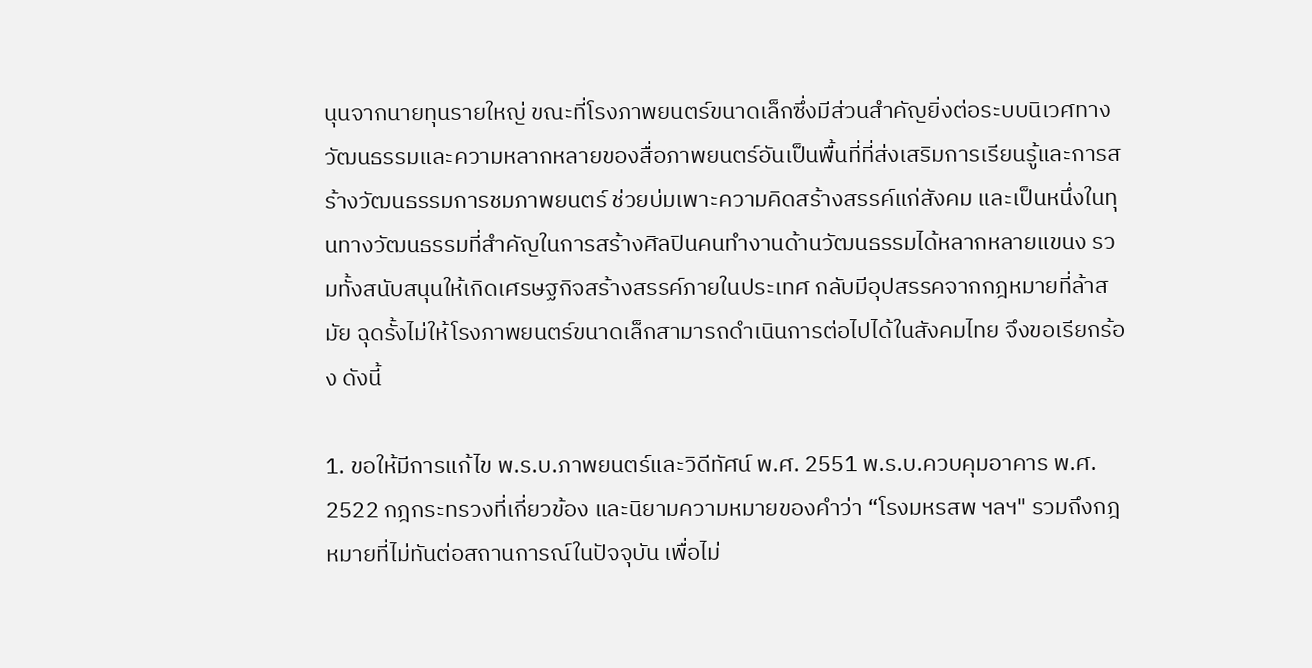นุนจากนายทุนรายใหญ่ ขณะที่โรงภาพยนตร์ขนาดเล็กซึ่งมีส่วนสำคัญยิ่งต่อระบบนิเวศทางวัฒนธรรมและความหลากหลายของสื่อภาพยนตร์อันเป็นพื้นที่ที่ส่งเสริมการเรียนรู้และการสร้างวัฒนธรรมการชมภาพยนตร์ ช่วยบ่มเพาะความคิดสร้างสรรค์แก่สังคม และเป็นหนึ่งในทุนทางวัฒนธรรมที่สำคัญในการสร้างศิลปินคนทำงานด้านวัฒนธรรมได้หลากหลายแขนง รวมทั้งสนับสนุนให้เกิดเศรษฐกิจสร้างสรรค์ภายในประเทศ กลับมีอุปสรรคจากกฎหมายที่ล้าสมัย ฉุดรั้งไม่ให้โรงภาพยนตร์ขนาดเล็กสามารถดำเนินการต่อไปได้ในสังคมไทย จึงขอเรียกร้อง ดังนี้

1. ขอให้มีการแก้ไข พ.ร.บ.ภาพยนตร์และวิดีทัศน์ พ.ศ. 2551 พ.ร.บ.ควบคุมอาคาร พ.ศ. 2522 กฎกระทรวงที่เกี่ยวข้อง และนิยามความหมายของคำว่า “โรงมหรสพ ฯลฯ" รวมถึงกฎหมายที่ไม่ทันต่อสถานการณ์ในปัจจุบัน เพื่อไม่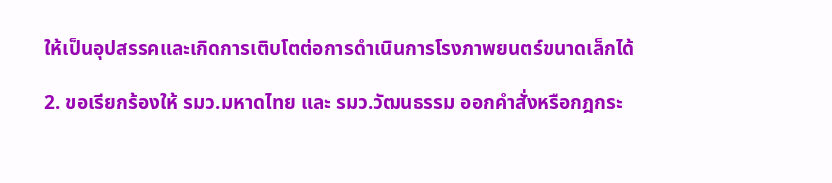ให้เป็นอุปสรรคและเกิดการเติบโตต่อการดำเนินการโรงภาพยนตร์ขนาดเล็กได้

2. ขอเรียกร้องให้ รมว.มหาดไทย และ รมว.วัฒนธรรม ออกคำสั่งหรือกฎกระ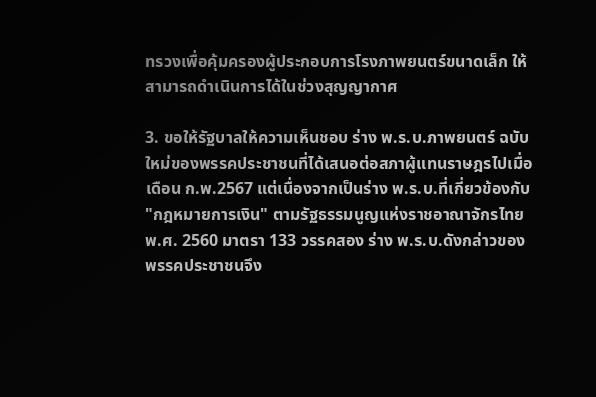ทรวงเพื่อคุ้มครองผู้ประกอบการโรงภาพยนตร์ขนาดเล็ก ให้สามารถดำเนินการได้ในช่วงสุญญากาศ

3. ขอให้รัฐบาลให้ความเห็นชอบ ร่าง พ.ร.บ.ภาพยนตร์ ฉบับใหม่ของพรรคประชาชนที่ได้เสนอต่อสภาผู้แทนราษฎรไปเมื่อเดือน ก.พ.2567 แต่เนื่องจากเป็นร่าง พ.ร.บ.ที่เกี่ยวข้องกับ "กฎหมายการเงิน" ตามรัฐธรรมนูญแห่งราชอาณาจักรไทย พ.ศ. 2560 มาตรา 133 วรรคสอง ร่าง พ.ร.บ.ดังกล่าวของพรรคประชาชนจึง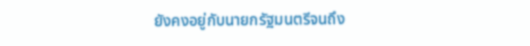ยังคงอยู่กับนายกรัฐมนตรีจนถึง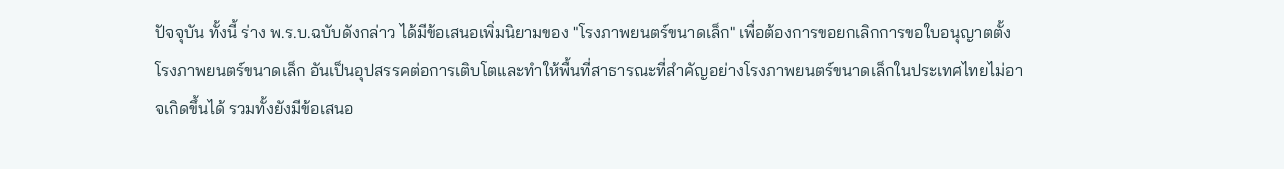ปัจจุบัน ทั้งนี้ ร่าง พ.ร.บ.ฉบับดังกล่าว ได้มีข้อเสนอเพิ่มนิยามของ "โรงภาพยนตร์ขนาดเล็ก" เพื่อต้องการขอยกเลิกการขอใบอนุญาตตั้งโรงภาพยนตร์ขนาดเล็ก อันเป็นอุปสรรคต่อการเติบโตและทำให้พื้นที่สาธารณะที่สำคัญอย่างโรงภาพยนตร์ขนาดเล็กในประเทศไทยไม่อาจเกิดขึ้นได้ รวมทั้งยังมีข้อเสนอ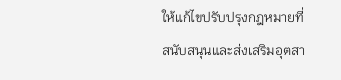ให้แก้ไขปรับปรุงกฎหมายที่สนับสนุนและส่งเสริมอุตสา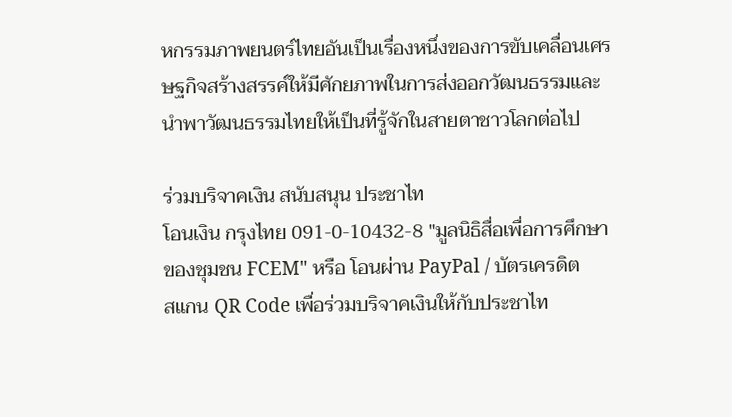หกรรมภาพยนตร์ไทยอันเป็นเรื่องหนึ่งของการขับเคลื่อนเศรษฐกิจสร้างสรรค์ให้มีศักยภาพในการส่งออกวัฒนธรรมและนำพาวัฒนธรรมไทยให้เป็นที่รู้จักในสายตาชาวโลกต่อไป

ร่วมบริจาคเงิน สนับสนุน ประชาไท
โอนเงิน กรุงไทย 091-0-10432-8 "มูลนิธิสื่อเพื่อการศึกษาของชุมชน FCEM" หรือ โอนผ่าน PayPal / บัตรเครดิต
สแกน QR Code เพื่อร่วมบริจาคเงินให้กับประชาไท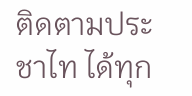ติดตามประชาไท ได้ทุก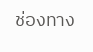ช่องทาง